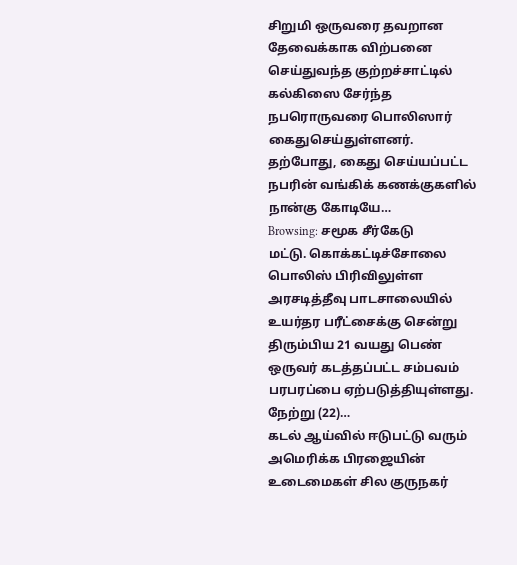சிறுமி ஒருவரை தவறான தேவைக்காக விற்பனை செய்துவந்த குற்றச்சாட்டில் கல்கிஸை சேர்ந்த நபரொருவரை பொலிஸார் கைதுசெய்துள்ளனர். தற்போது, கைது செய்யப்பட்ட நபரின் வங்கிக் கணக்குகளில் நான்கு கோடியே…
Browsing: சமூக சீர்கேடு
மட்டு. கொக்கட்டிச்சோலை பொலிஸ் பிரிவிலுள்ள அரசடித்தீவு பாடசாலையில் உயர்தர பரீட்சைக்கு சென்று திரும்பிய 21 வயது பெண் ஒருவர் கடத்தப்பட்ட சம்பவம் பரபரப்பை ஏற்படுத்தியுள்ளது. நேற்று (22)…
கடல் ஆய்வில் ஈடுபட்டு வரும் அமெரிக்க பிரஜையின் உடைமைகள் சில குருநகர்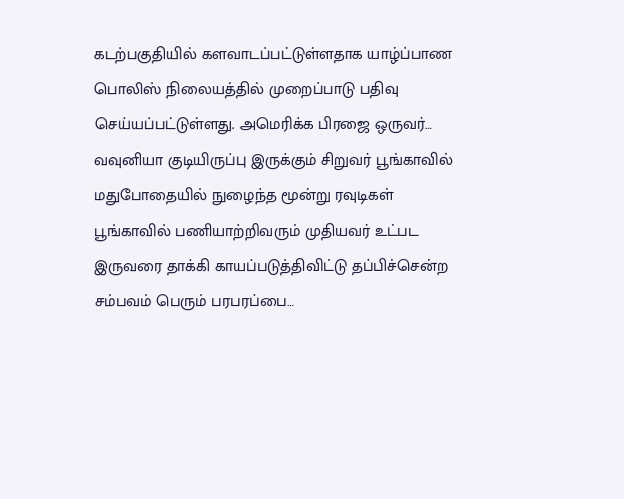கடற்பகுதியில் களவாடப்பட்டுள்ளதாக யாழ்ப்பாண பொலிஸ் நிலையத்தில் முறைப்பாடு பதிவு செய்யப்பட்டுள்ளது. அமெரிக்க பிரஜை ஒருவர்…
வவுனியா குடியிருப்பு இருக்கும் சிறுவர் பூங்காவில் மதுபோதையில் நுழைந்த மூன்று ரவுடிகள் பூங்காவில் பணியாற்றிவரும் முதியவர் உட்பட இருவரை தாக்கி காயப்படுத்திவிட்டு தப்பிச்சென்ற சம்பவம் பெரும் பரபரப்பை…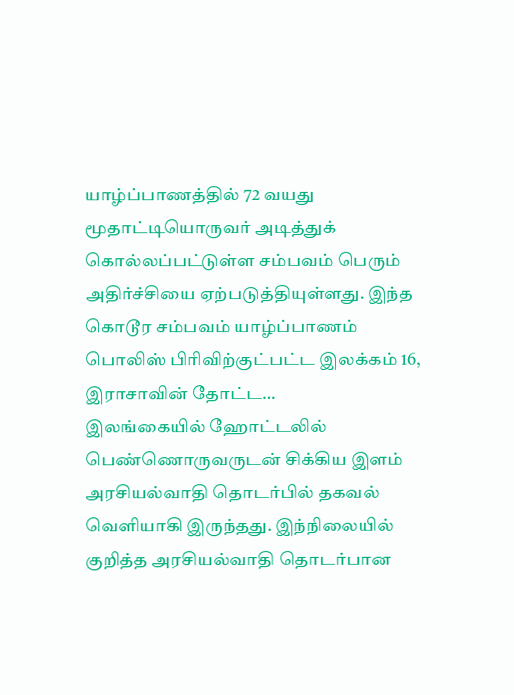யாழ்ப்பாணத்தில் 72 வயது மூதாட்டியொருவர் அடித்துக் கொல்லப்பட்டுள்ள சம்பவம் பெரும் அதிர்ச்சியை ஏற்படுத்தியுள்ளது. இந்த கொடூர சம்பவம் யாழ்ப்பாணம் பொலிஸ் பிரிவிற்குட்பட்ட இலக்கம் 16, இராசாவின் தோட்ட…
இலங்கையில் ஹோட்டலில் பெண்ணொருவருடன் சிக்கிய இளம் அரசியல்வாதி தொடர்பில் தகவல் வெளியாகி இருந்தது. இந்நிலையில் குறித்த அரசியல்வாதி தொடர்பான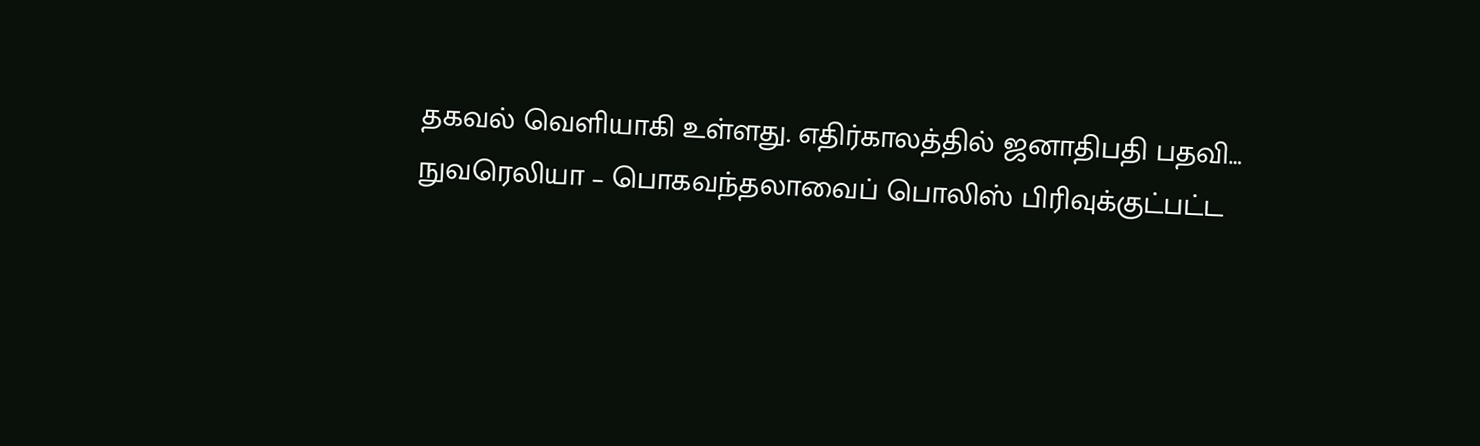தகவல் வெளியாகி உள்ளது. எதிர்காலத்தில் ஜனாதிபதி பதவி…
நுவரெலியா – பொகவந்தலாவைப் பொலிஸ் பிரிவுக்குட்பட்ட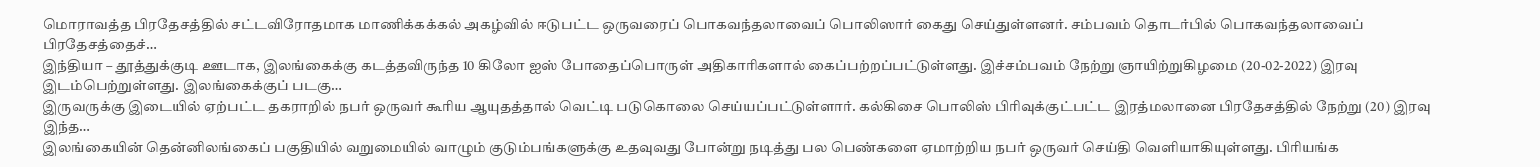மொராவத்த பிரதேசத்தில் சட்டவிரோதமாக மாணிக்கக்கல் அகழ்வில் ஈடுபட்ட ஒருவரைப் பொகவந்தலாவைப் பொலிஸார் கைது செய்துள்ளனர். சம்பவம் தொடர்பில் பொகவந்தலாவைப் பிரதேசத்தைச்…
இந்தியா – தூத்துக்குடி ஊடாக, இலங்கைக்கு கடத்தவிருந்த 10 கிலோ ஐஸ் போதைப்பொருள் அதிகாரிகளால் கைப்பற்றப்பட்டுள்ளது. இச்சம்பவம் நேற்று ஞாயிற்றுகிழமை (20-02-2022) இரவு இடம்பெற்றுள்ளது. இலங்கைக்குப் படகு…
இருவருக்கு இடையில் ஏற்பட்ட தகராறில் நபர் ஒருவர் கூரிய ஆயுதத்தால் வெட்டி படுகொலை செய்யப்பட்டுள்ளார். கல்கிசை பொலிஸ் பிரிவுக்குட்பட்ட இரத்மலானை பிரதேசத்தில் நேற்று (20) இரவு இந்த…
இலங்கையின் தென்னிலங்கைப் பகுதியில் வறுமையில் வாழும் குடும்பங்களுக்கு உதவுவது போன்று நடித்து பல பெண்களை ஏமாற்றிய நபர் ஒருவர் செய்தி வெளியாகியுள்ளது. பிரியங்க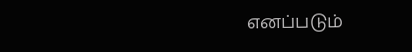எனப்படும்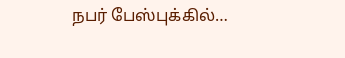நபர் பேஸ்புக்கில்…